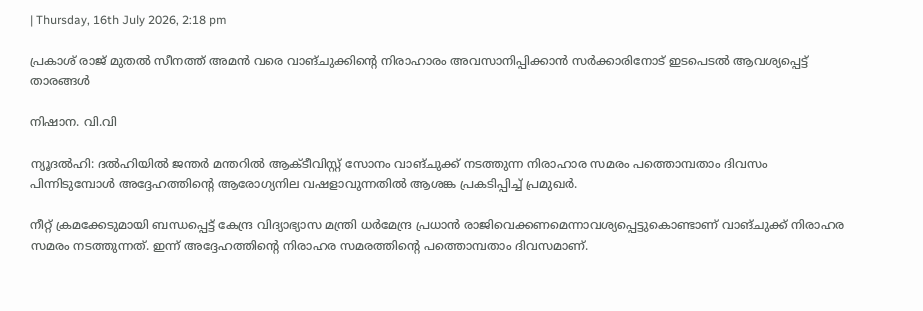| Thursday, 16th July 2026, 2:18 pm

പ്രകാശ് രാജ് മുതല്‍ സീനത്ത് അമന്‍ വരെ വാങ്ചുക്കിന്റെ നിരാഹാരം അവസാനിപ്പിക്കാന്‍ സര്‍ക്കാരിനോട് ഇടപെടല്‍ ആവശ്യപ്പെട്ട് താരങ്ങള്‍

നിഷാന. വി.വി

ന്യൂദല്‍ഹി: ദല്‍ഹിയില്‍ ജന്തര്‍ മന്തറില്‍ ആക്ടീവിസ്റ്റ് സോനം വാങ്ചുക്ക് നടത്തുന്ന നിരാഹാര സമരം പത്തൊമ്പതാം ദിവസം പിന്നിടുമ്പോള്‍ അദ്ദേഹത്തിന്റെ ആരോഗ്യനില വഷളാവുന്നതില്‍ ആശങ്ക പ്രകടിപ്പിച്ച് പ്രമുഖര്‍.

നീറ്റ് ക്രമക്കേടുമായി ബന്ധപ്പെട്ട് കേന്ദ്ര വിദ്യാഭ്യാസ മന്ത്രി ധര്‍മേന്ദ്ര പ്രധാന്‍ രാജിവെക്കണമെന്നാവശ്യപ്പെട്ടുകൊണ്ടാണ് വാങ്ചുക്ക് നിരാഹര സമരം നടത്തുന്നത്. ഇന്ന് അദ്ദേഹത്തിന്റെ നിരാഹര സമരത്തിന്റെ പത്തൊമ്പതാം ദിവസമാണ്.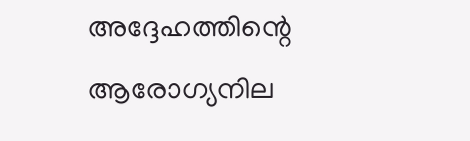അദ്ദേഹത്തിന്റെ ആരോഗ്യനില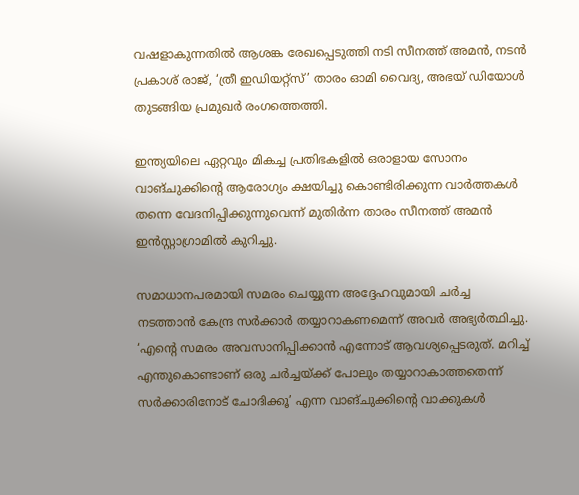വഷളാകുന്നതില്‍ ആശങ്ക രേഖപ്പെടുത്തി നടി സീനത്ത് അമന്‍, നടന്‍ പ്രകാശ് രാജ്, ‘ത്രീ ഇഡിയറ്റ്‌സ്’ താരം ഓമി വൈദ്യ, അഭയ് ഡിയോള്‍ തുടങ്ങിയ പ്രമുഖര്‍ രംഗത്തെത്തി.

ഇന്ത്യയിലെ ഏറ്റവും മികച്ച പ്രതിഭകളില്‍ ഒരാളായ സോനം വാങ്ചുക്കിന്റെ ആരോഗ്യം ക്ഷയിച്ചു കൊണ്ടിരിക്കുന്ന വാര്‍ത്തകള്‍ തന്നെ വേദനിപ്പിക്കുന്നുവെന്ന് മുതിര്‍ന്ന താരം സീനത്ത് അമന്‍ ഇന്‍സ്റ്റാഗ്രാമില്‍ കുറിച്ചു.

സമാധാനപരമായി സമരം ചെയ്യുന്ന അദ്ദേഹവുമായി ചര്‍ച്ച നടത്താന്‍ കേന്ദ്ര സര്‍ക്കാര്‍ തയ്യാറാകണമെന്ന് അവര്‍ അഭ്യര്‍ത്ഥിച്ചു. ‘എന്റെ സമരം അവസാനിപ്പിക്കാന്‍ എന്നോട് ആവശ്യപ്പെടരുത്. മറിച്ച് എന്തുകൊണ്ടാണ് ഒരു ചര്‍ച്ചയ്ക്ക് പോലും തയ്യാറാകാത്തതെന്ന് സര്‍ക്കാരിനോട് ചോദിക്കൂ’ എന്ന വാങ്ചുക്കിന്റെ വാക്കുകള്‍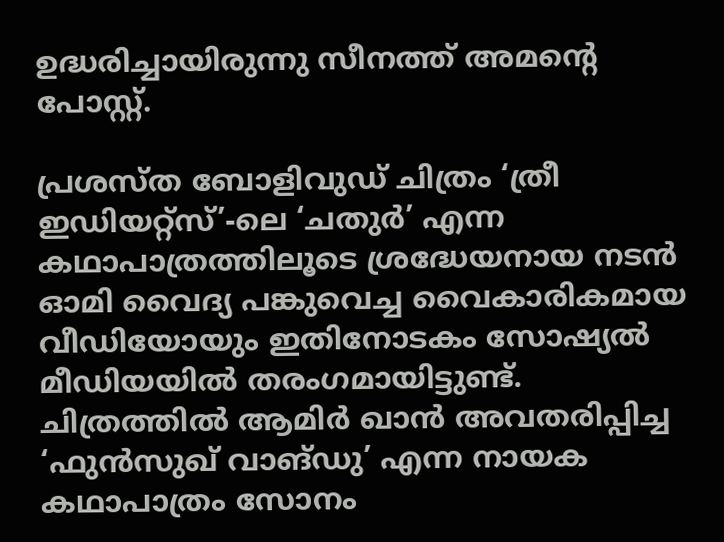ഉദ്ധരിച്ചായിരുന്നു സീനത്ത് അമന്റെ പോസ്റ്റ്.

പ്രശസ്ത ബോളിവുഡ് ചിത്രം ‘ത്രീ ഇഡിയറ്റ്‌സ്’-ലെ ‘ചതുര്‍’ എന്ന കഥാപാത്രത്തിലൂടെ ശ്രദ്ധേയനായ നടന്‍ ഓമി വൈദ്യ പങ്കുവെച്ച വൈകാരികമായ വീഡിയോയും ഇതിനോടകം സോഷ്യല്‍ മീഡിയയില്‍ തരംഗമായിട്ടുണ്ട്. ചിത്രത്തില്‍ ആമിര്‍ ഖാന്‍ അവതരിപ്പിച്ച ‘ഫുന്‍സുഖ് വാങ്ഡു’ എന്ന നായക കഥാപാത്രം സോനം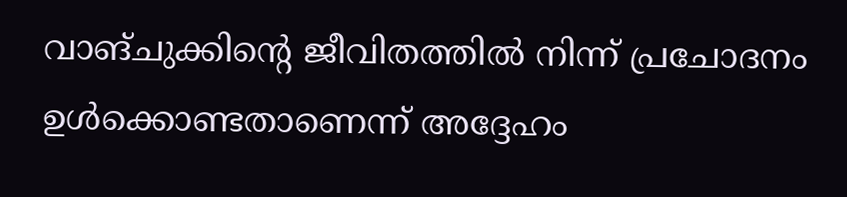വാങ്ചുക്കിന്റെ ജീവിതത്തില്‍ നിന്ന് പ്രചോദനം ഉള്‍ക്കൊണ്ടതാണെന്ന് അദ്ദേഹം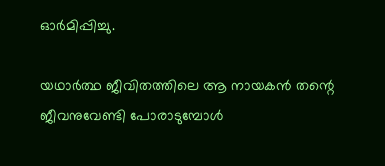ഓര്‍മിപ്പിച്ചു.

യഥാര്‍ത്ഥ ജീവിതത്തിലെ ആ നായകന്‍ തന്റെ ജീവനുവേണ്ടി പോരാടുമ്പോള്‍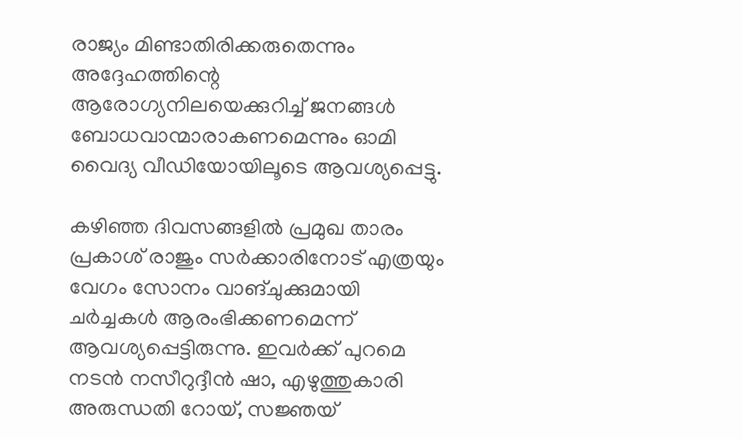രാജ്യം മിണ്ടാതിരിക്കരുതെന്നും അദ്ദേഹത്തിന്റെ ആരോഗ്യനിലയെക്കുറിച്ച് ജനങ്ങള്‍ ബോധവാന്മാരാകണമെന്നും ഓമി വൈദ്യ വീഡിയോയിലൂടെ ആവശ്യപ്പെട്ടു.

കഴിഞ്ഞ ദിവസങ്ങളില്‍ പ്രമുഖ താരം പ്രകാശ് രാജും സര്‍ക്കാരിനോട് എത്രയും വേഗം സോനം വാങ്ചുക്കുമായി ചര്‍ച്ചകള്‍ ആരംഭിക്കണമെന്ന് ആവശ്യപ്പെട്ടിരുന്നു. ഇവര്‍ക്ക് പുറമെ നടന്‍ നസീറുദ്ദീന്‍ ഷാ, എഴുത്തുകാരി അരുന്ധതി റോയ്, സജ്ഞയ്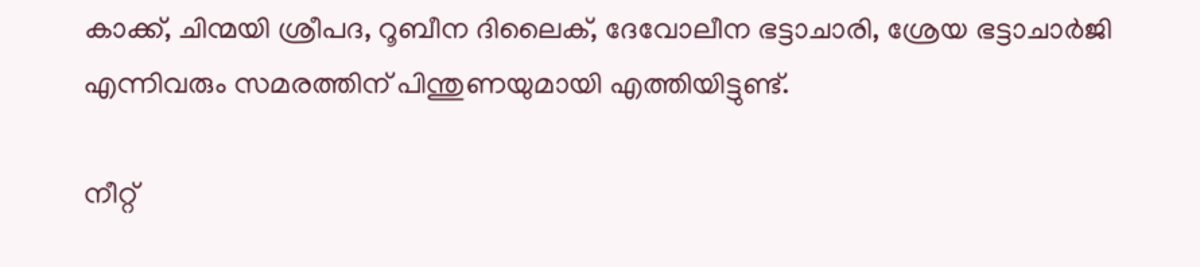കാക്ക്, ചിന്മയി ശ്രീപദ, റൂബീന ദിലൈക്, ദേവോലീന ഭട്ടാചാരി, ശ്രേയ ഭട്ടാചാര്‍ജി എന്നിവരും സമരത്തിന് പിന്തുണയുമായി എത്തിയിട്ടുണ്ട്.

നീറ്റ്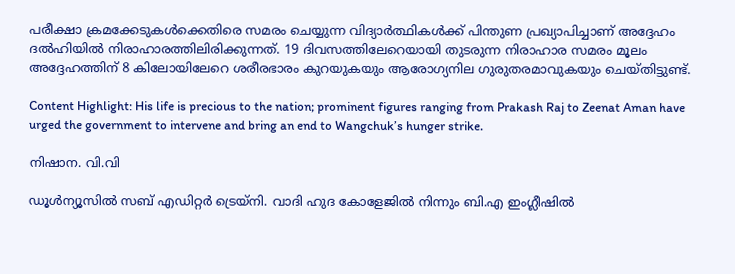പരീക്ഷാ ക്രമക്കേടുകള്‍ക്കെതിരെ സമരം ചെയ്യുന്ന വിദ്യാര്‍ത്ഥികള്‍ക്ക് പിന്തുണ പ്രഖ്യാപിച്ചാണ് അദ്ദേഹം ദല്‍ഹിയില്‍ നിരാഹാരത്തിലിരിക്കുന്നത്. 19 ദിവസത്തിലേറെയായി തുടരുന്ന നിരാഹാര സമരം മൂലം അദ്ദേഹത്തിന് 8 കിലോയിലേറെ ശരീരഭാരം കുറയുകയും ആരോഗ്യനില ഗുരുതരമാവുകയും ചെയ്തിട്ടുണ്ട്.

Content Highlight: His life is precious to the nation; prominent figures ranging from Prakash Raj to Zeenat Aman have urged the government to intervene and bring an end to Wangchuk’s hunger strike.

നിഷാന. വി.വി

ഡൂള്‍ന്യൂസില്‍ സബ് എഡിറ്റര്‍ ട്രെയ്‌നി. വാദി ഹുദ കോളേജില്‍ നിന്നും ബി.എ ഇംഗ്ലീഷില്‍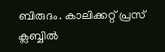ബിരുദം. കാലിക്കറ്റ് പ്രസ് ക്ലബ്ബില്‍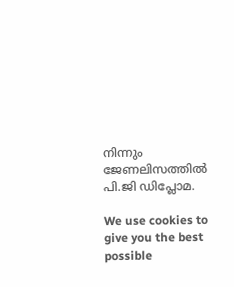നിന്നും ജേണലിസത്തില്‍ പി.ജി ഡിപ്ലോമ.

We use cookies to give you the best possible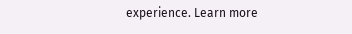experience. Learn more